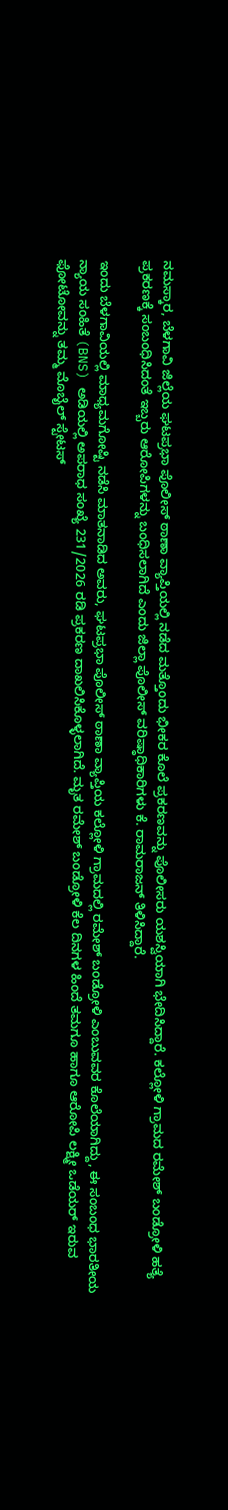ನಮಸ್ಕಾರ, ಬೆಳಗಾವಿ ಜಿಲ್ಲೆಯ ಘಟಪ್ರಭಾ ಪೊಲೀಸ್ ಠಾಣಾ ವ್ಯಾಪ್ತಿಯಲ್ಲಿ ನಡೆದ ಮತ್ತೊಂದು ಭೀಕರ ಕೊಲೆ ಪ್ರಕರಣವನ್ನು ಪೊಲೀಸರು ಯಶಸ್ವಿಯಾಗಿ ಭೇದಿಸಿದ್ದಾರೆ. ಕಲ್ಲೋಳಿ ಗ್ರಾಮದ ರಮೇಶ್ ಬಂಡ್ರೋಳಿ ಹತ್ಯೆ ಪ್ರಕರಣಕ್ಕೆ ಸಂಬಂಧಿಸಿದಂತೆ ಇಬ್ಬರು ಆರೋಪಿಗಳನ್ನು ಬಂಧಿಸಲಾಗಿದೆ ಎಂದು ಜಿಲ್ಲಾ ಪೊಲೀಸ್ ವರಿಷ್ಠಾಧಿಕಾರಿಗಳು ಕೆ. ರಾಮರಾಜನ್ ತಿಳಿಸಿದ್ದಾರೆ.

ಇಂದು ಬೆಳಗಾವಿಯಲ್ಲಿ ಮಾಧ್ಯಮಗೋಷ್ಟಿ ನಡೆಸಿ ಮಾತನಾಡಿದ ಅವರು, ಘಟಪ್ರಭಾ ಪೊಲೀಸ್ ಠಾಣಾ ವ್ಯಾಪ್ತಿಯ ಕಲ್ಲೋಳಿ ಗ್ರಾಮದಲ್ಲಿ ರಮೇಶ್ ಬಂಡ್ರೋಳಿ ಎಂಬುವವರ ಕೊಲೆಯಾಗಿದ್ದು, ಈ ಸಂಬಂಧ ಭಾರತೀಯ ನ್ಯಾಯ ಸಂಹಿತೆ (BNS) ಅಡಿಯಲ್ಲಿ ಅಪರಾಧ ಸಂಖ್ಯೆ 231/2026 ರಡಿ ಪ್ರಕರಣ ದಾಖಲಿಸಿಕೊಳ್ಳಲಾಗಿದೆ. ಮೃತ ರಮೇಶ್ ಬಂಡ್ರೋಳಿ ಕೆಲ ದಿನಗಳ ಹಿಂದೆ ತಮಗೂ ಹಾಗೂ ಆರೋಪಿ ಲಕ್ಷ್ಮೀ ಒಡೆಯರ್ ಇರುವ ಫೋಟೋವನ್ನು ತಮ್ಮ ಮೊಬೈಲ್ ಸ್ಟೇಟಸ್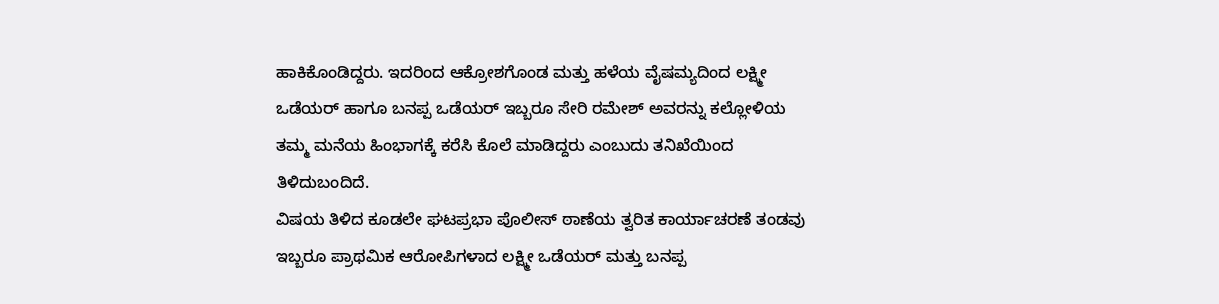ಹಾಕಿಕೊಂಡಿದ್ದರು. ಇದರಿಂದ ಆಕ್ರೋಶಗೊಂಡ ಮತ್ತು ಹಳೆಯ ವೈಷಮ್ಯದಿಂದ ಲಕ್ಷ್ಮೀ ಒಡೆಯರ್ ಹಾಗೂ ಬನಪ್ಪ ಒಡೆಯರ್ ಇಬ್ಬರೂ ಸೇರಿ ರಮೇಶ್ ಅವರನ್ನು ಕಲ್ಲೋಳಿಯ ತಮ್ಮ ಮನೆಯ ಹಿಂಭಾಗಕ್ಕೆ ಕರೆಸಿ ಕೊಲೆ ಮಾಡಿದ್ದರು ಎಂಬುದು ತನಿಖೆಯಿಂದ ತಿಳಿದುಬಂದಿದೆ.
ವಿಷಯ ತಿಳಿದ ಕೂಡಲೇ ಘಟಪ್ರಭಾ ಪೊಲೀಸ್ ಠಾಣೆಯ ತ್ವರಿತ ಕಾರ್ಯಾಚರಣೆ ತಂಡವು ಇಬ್ಬರೂ ಪ್ರಾಥಮಿಕ ಆರೋಪಿಗಳಾದ ಲಕ್ಷ್ಮೀ ಒಡೆಯರ್ ಮತ್ತು ಬನಪ್ಪ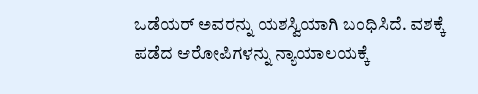ಒಡೆಯರ್ ಅವರನ್ನು ಯಶಸ್ವಿಯಾಗಿ ಬಂಧಿಸಿದೆ. ವಶಕ್ಕೆ ಪಡೆದ ಆರೋಪಿಗಳನ್ನು ನ್ಯಾಯಾಲಯಕ್ಕೆ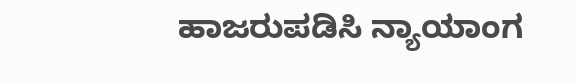ಹಾಜರುಪಡಿಸಿ ನ್ಯಾಯಾಂಗ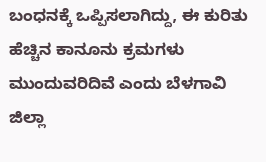ಬಂಧನಕ್ಕೆ ಒಪ್ಪಿಸಲಾಗಿದ್ದು, ಈ ಕುರಿತು ಹೆಚ್ಚಿನ ಕಾನೂನು ಕ್ರಮಗಳು ಮುಂದುವರಿದಿವೆ ಎಂದು ಬೆಳಗಾವಿ ಜಿಲ್ಲಾ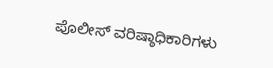ಪೊಲೀಸ್ ವರಿಷ್ಠಾಧಿಕಾರಿಗಳು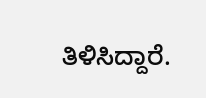ತಿಳಿಸಿದ್ದಾರೆ.